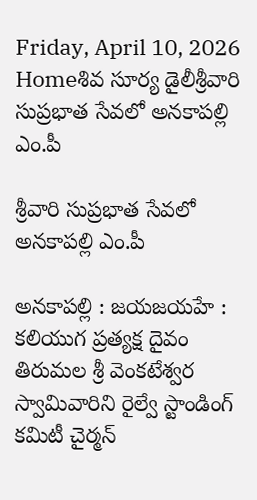Friday, April 10, 2026
Homeశివ సూర్య డైలీశ్రీవారి సుప్రభాత సేవలో అనకాపల్లి ఎం.పీ

శ్రీవారి సుప్రభాత సేవలో అనకాపల్లి ఎం.పీ

అనకాపల్లి : జయజయహే : కలియుగ ప్రత్యక్ష దైవం తిరుమల శ్రీ వెంకటేశ్వర స్వామివారిని రైల్వే స్టాండింగ్ కమిటీ చైర్మన్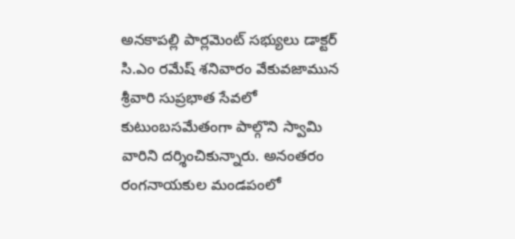అనకాపల్లి పార్లమెంట్ సభ్యులు డాక్టర్ సి.ఎం రమేష్ శనివారం వేకువజామున శ్రీవారి సుప్రభాత సేవలో కుటుంబసమేతంగా పాల్గొని స్వామి వారిని దర్శించికున్నారు. అనంతరం రంగనాయకుల మండపంలో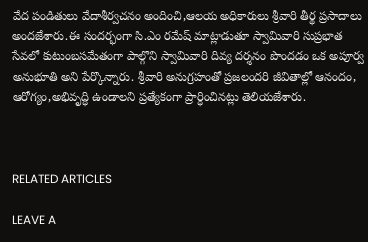వేద పండితులు వేదాశీర్వచనం అందించి,ఆలయ అధికారులు శ్రీవారి తీర్థ ప్రసాదాలు అందజేశారు.ఈ సందర్భంగా సి.ఎం రమేష్ మాట్లాడుతూ స్వామివారి సుప్రభాత సేవలో కుటుంబసమేతంగా పాల్గొని స్వామివారి దివ్య దర్శనం పొందడం ఒక అపూర్వ అనుభూతి అని పేర్కొన్నారు. శ్రీవారి అనుగ్రహంతో ప్రజలందరి జీవితాల్లో ఆనందం, ఆరోగ్యం,అభివృద్ధి ఉండాలని ప్రత్యేకంగా ప్రార్ధించినట్లు తెలియజేశారు.



RELATED ARTICLES

LEAVE A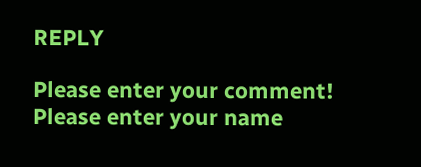REPLY

Please enter your comment!
Please enter your name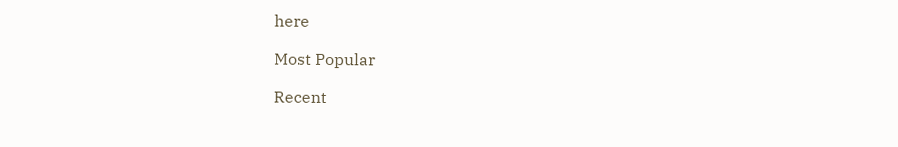here

Most Popular

Recent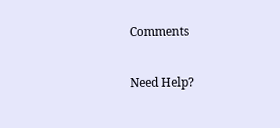Comments

Need Help?